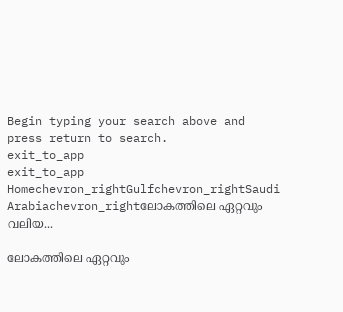Begin typing your search above and press return to search.
exit_to_app
exit_to_app
Homechevron_rightGulfchevron_rightSaudi Arabiachevron_rightലോകത്തിലെ ഏറ്റവും വലിയ...

ലോകത്തിലെ ഏറ്റവും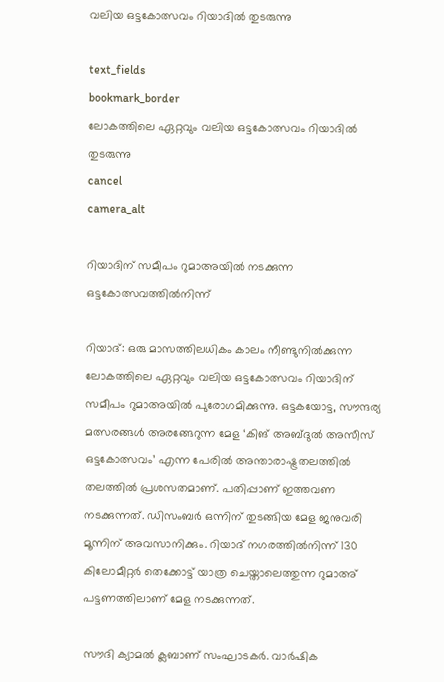വലിയ ഒട്ടകോത്സവം റിയാദിൽ തുടരുന്നു

text_fields
bookmark_border
ലോകത്തിലെ ഏറ്റവും വലിയ ഒട്ടകോത്സവം റിയാദിൽ തുടരുന്നു
cancel
camera_alt

റിയാദിന് സമീപം റുമാഅയിൽ നടക്കുന്ന ഒട്ടകോത്സവത്തിൽനിന്ന്

റിയാദ്: ഒരു മാസത്തിലധികം കാലം നീണ്ടുനിൽക്കുന്ന ലോകത്തിലെ ഏറ്റവും വലിയ ഒട്ടകോത്സവം റിയാദിന് സമീപം റുമാഅയിൽ പുരോഗമിക്കുന്നു. ഒട്ടകയോട്ട, സൗന്ദര്യ മത്സരങ്ങൾ അരങ്ങേറുന്ന മേള ‘കിങ് അബ്ദുൽ അസീസ് ഒട്ടകോത്സവം’ എന്ന പേരിൽ അന്താരാഷ്ട്രതലത്തിൽ തലത്തിൽ പ്രശസതമാണ്. പതിപ്പാണ് ഇത്തവണ നടക്കുന്നത്. ഡിസംബർ ഒന്നിന് തുടങ്ങിയ മേള ജനുവരി മൂന്നിന് അവസാനിക്കും. റിയാദ് നഗരത്തിൽനിന്ന് 130 കിലോമീറ്റർ തെക്കോട്ട് യാത്ര ചെയ്താലെത്തുന്ന റുമാഅ് പട്ടണത്തിലാണ് മേള നടക്കുന്നത്.

സൗദി ക്യാമൽ ക്ലബാണ് സംഘാടകർ. വാർഷിക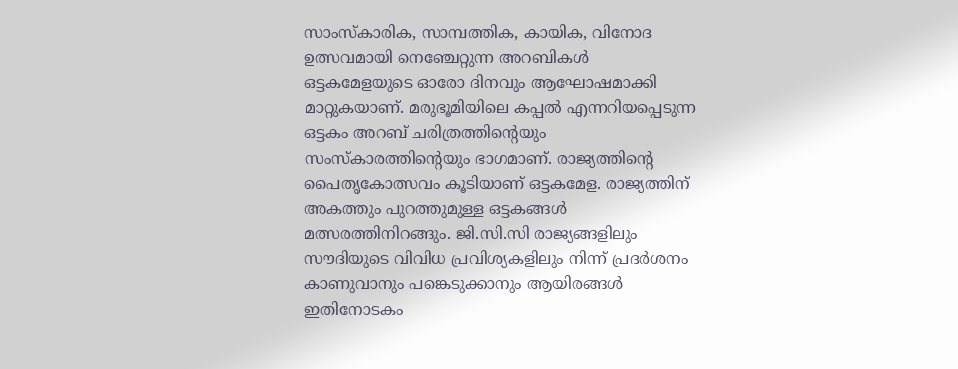സാംസ്കാരിക, സാമ്പത്തിക, കായിക, വിനോദ ഉത്സവമായി നെഞ്ചേറ്റുന്ന അറബികൾ ഒട്ടകമേളയുടെ ഓരോ ദിനവും ആഘോഷമാക്കി മാറ്റുകയാണ്. മരുഭൂമിയിലെ കപ്പൽ എന്നറിയപ്പെടുന്ന ഒട്ടകം അറബ് ചരിത്രത്തിന്റെയും സംസ്കാരത്തിന്റെയും ഭാഗമാണ്. രാജ്യത്തിന്റെ പൈതൃകോത്സവം കൂടിയാണ് ഒട്ടകമേള. രാജ്യത്തിന് അകത്തും പുറത്തുമുള്ള ഒട്ടകങ്ങൾ മത്സരത്തിനിറങ്ങും. ജി.സി.സി രാജ്യങ്ങളിലും സൗദിയുടെ വിവിധ പ്രവിശ്യകളിലും നിന്ന് പ്രദർശനം കാണുവാനും പങ്കെടുക്കാനും ആയിരങ്ങൾ ഇതിനോടകം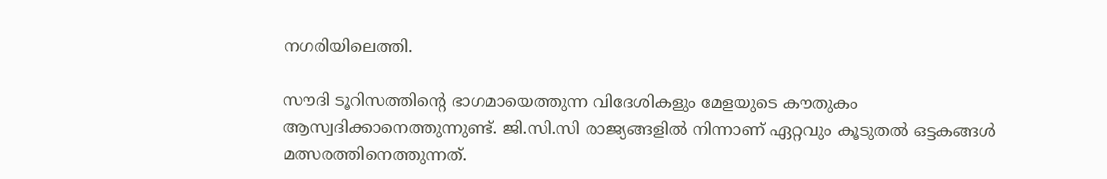നഗരിയിലെത്തി.

സൗദി ടൂറിസത്തിന്റെ ഭാഗമായെത്തുന്ന വിദേശികളും മേളയുടെ കൗതുകം ആസ്വദിക്കാനെത്തുന്നുണ്ട്. ജി.സി.സി രാജ്യങ്ങളിൽ നിന്നാണ് ഏറ്റവും കൂടുതൽ ഒട്ടകങ്ങൾ മത്സരത്തിനെത്തുന്നത്.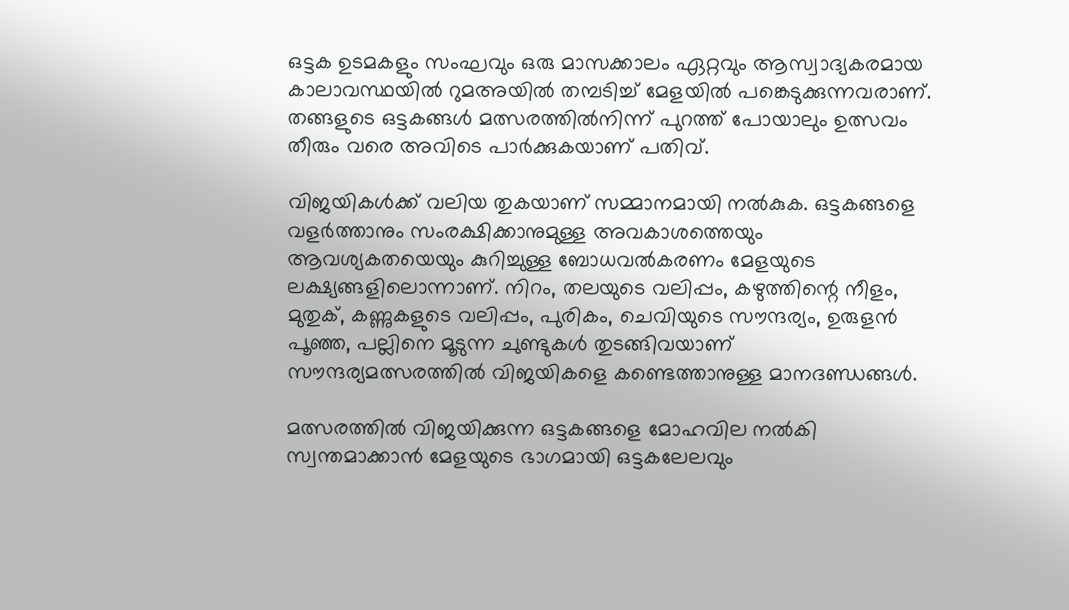ഒട്ടക ഉടമകളും സംഘവും ഒരു മാസക്കാലം ഏറ്റവും ആസ്വാദ്യകരമായ കാലാവസ്ഥയിൽ റുമഅയിൽ തമ്പടിച്ച് മേളയിൽ പങ്കെടുക്കുന്നവരാണ്. തങ്ങളുടെ ഒട്ടകങ്ങൾ മത്സരത്തിൽനിന്ന് പുറത്ത് പോയാലും ഉത്സവം തീരും വരെ അവിടെ പാർക്കുകയാണ് പതിവ്.

വിജയികൾക്ക് വലിയ തുകയാണ് സമ്മാനമായി നൽകുക. ഒട്ടകങ്ങളെ വളർത്താനും സംരക്ഷിക്കാനുമുള്ള അവകാശത്തെയും ആവശ്യകതയെയും കുറിച്ചുള്ള ബോധവൽകരണം മേളയുടെ ലക്ഷ്യങ്ങളിലൊന്നാണ്. നിറം, തലയുടെ വലിപ്പം, കഴുത്തിന്റെ നീളം, മുതുക്, കണ്ണുകളുടെ വലിപ്പം, പുരികം, ചെവിയുടെ സൗന്ദര്യം, ഉരുളൻ പൂഞ്ഞ, പല്ലിനെ മൂടുന്ന ചുണ്ടുകൾ തുടങ്ങിവയാണ് സൗന്ദര്യമത്സരത്തിൽ വിജയികളെ കണ്ടെത്താനുള്ള മാനദണ്ഡങ്ങൾ.

മത്സരത്തിൽ വിജയിക്കുന്ന ഒട്ടകങ്ങളെ മോഹവില നൽകി സ്വന്തമാക്കാൻ മേളയുടെ ഭാഗമായി ഒട്ടകലേലവും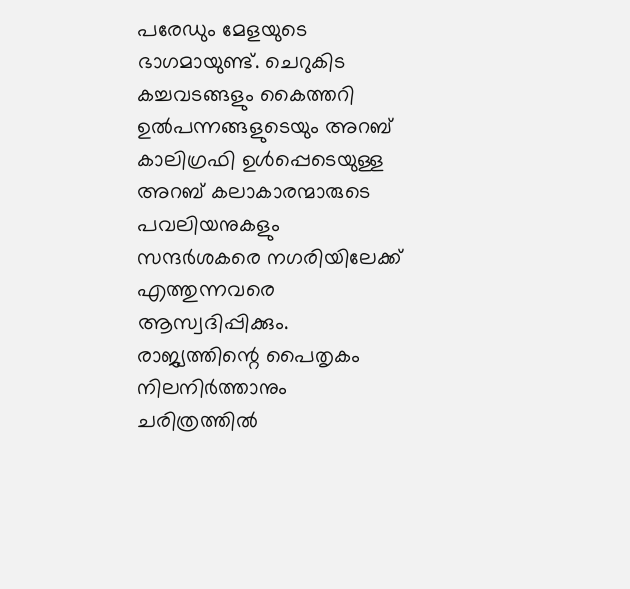പരേഡും മേളയുടെ ഭാഗമായുണ്ട്. ചെറുകിട കച്ചവടങ്ങളും കൈത്തറി ഉൽപന്നങ്ങളുടെയും അറബ് കാലിഗ്രഫി ഉൾപ്പെടെയുള്ള അറബ് കലാകാരന്മാരുടെ പവലിയനുകളും സന്ദർശകരെ നഗരിയിലേക്ക് എത്തുന്നവരെ ആസ്വദിപ്പിക്കും. രാജ്യത്തിന്റെ പൈതൃകം നിലനിർത്താനും ചരിത്രത്തിൽ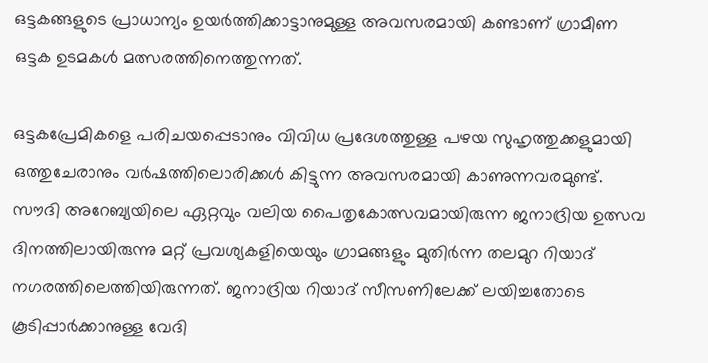ഒട്ടകങ്ങളുടെ പ്രാധാന്യം ഉയർത്തിക്കാട്ടാനുമുള്ള അവസരമായി കണ്ടാണ് ഗ്രാമീണ ഒട്ടക ഉടമകൾ മത്സരത്തിനെത്തുന്നത്.

ഒട്ടകപ്രേമികളെ പരിചയപ്പെടാനും വിവിധ പ്രദേശത്തുള്ള പഴയ സുഹൃത്തുക്കളുമായി ഒത്തുചേരാനും വർഷത്തിലൊരിക്കൾ കിട്ടുന്ന അവസരമായി കാണുന്നവരമുണ്ട്. സൗദി അറേബ്യയിലെ ഏറ്റവും വലിയ പൈതൃകോത്സവമായിരുന്ന ജനാദ്രിയ ഉത്സവ ദിനത്തിലായിരുന്നു മറ്റ് പ്രവശ്യകളിയെയും ഗ്രാമങ്ങളും മുതിർന്ന തലമുറ റിയാദ് നഗരത്തിലെത്തിയിരുന്നത്. ജനാദ്രിയ റിയാദ് സീസണിലേക്ക് ലയിച്ചതോടെ കൂടിപ്പാർക്കാനുള്ള വേദി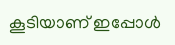കൂടിയാണ് ഇപ്പോൾ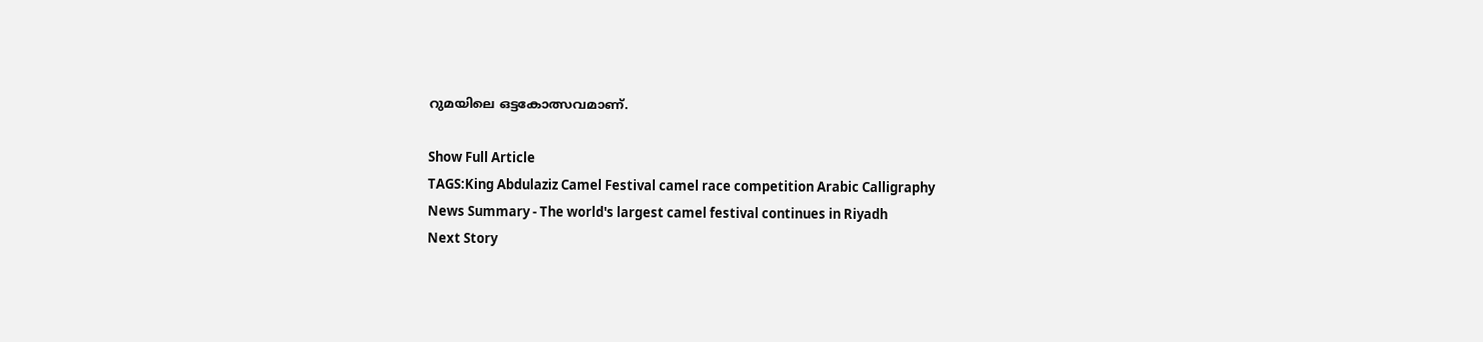റുമയിലെ ഒട്ടകോത്സവമാണ്.

Show Full Article
TAGS:King Abdulaziz Camel Festival camel race competition Arabic Calligraphy
News Summary - The world's largest camel festival continues in Riyadh
Next Story